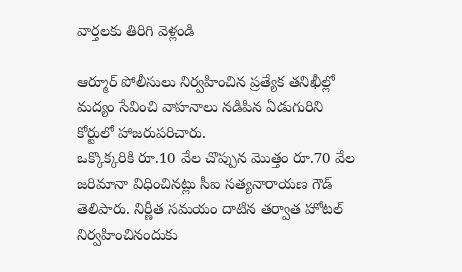వార్తలకు తిరిగి వెళ్లండి

ఆర్మూర్ పోలీసులు నిర్వహించిన ప్రత్యేక తనిఖీల్లో మద్యం సేవించి వాహనాలు నడిపిన ఏడుగురిని కోర్టులో హాజరుపరిచారు.
ఒక్కొక్కరికి రూ.10 వేల చొప్పున మొత్తం రూ.70 వేల జరిమానా విధించినట్లు సీఐ సత్యనారాయణ గౌడ్ తెలిపారు. నిర్ణీత సమయం దాటిన తర్వాత హోటల్ నిర్వహించినందుకు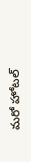మరో హోటల్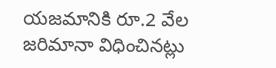యజమానికి రూ.2 వేల జరిమానా విధించినట్లు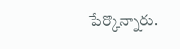పేర్కొన్నారు.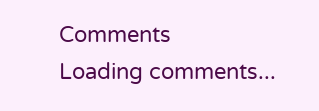Comments
Loading comments...